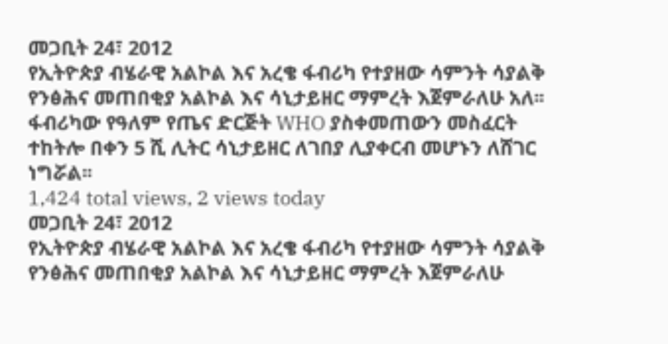መጋቢት 24፣ 2012
የኢትዮጵያ ብሄራዊ አልኮል እና አረቄ ፋብሪካ የተያዘው ሳምንት ሳያልቅ የንፅሕና መጠበቂያ አልኮል እና ሳኒታይዘር ማምረት እጀምራለሁ አለ፡፡
ፋብሪካው የዓለም የጤና ድርጅት WHO ያስቀመጠውን መስፈርት ተከትሎ በቀን 5 ሺ ሊትር ሳኒታይዘር ለገበያ ሊያቀርብ መሆኑን ለሸገር ነግሯል፡፡
1,424 total views, 2 views today
መጋቢት 24፣ 2012
የኢትዮጵያ ብሄራዊ አልኮል እና አረቄ ፋብሪካ የተያዘው ሳምንት ሳያልቅ የንፅሕና መጠበቂያ አልኮል እና ሳኒታይዘር ማምረት እጀምራለሁ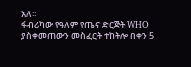አለ፡፡
ፋብሪካው የዓለም የጤና ድርጅት WHO ያስቀመጠውን መስፈርት ተከትሎ በቀን 5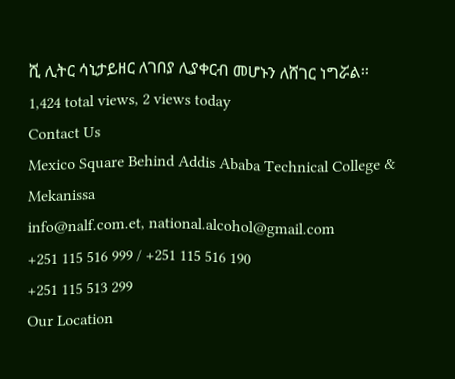ሺ ሊትር ሳኒታይዘር ለገበያ ሊያቀርብ መሆኑን ለሸገር ነግሯል፡፡
1,424 total views, 2 views today
Contact Us
Mexico Square Behind Addis Ababa Technical College & Mekanissa
info@nalf.com.et, national.alcohol@gmail.com
+251 115 516 999 / +251 115 516 190
+251 115 513 299
Our Location